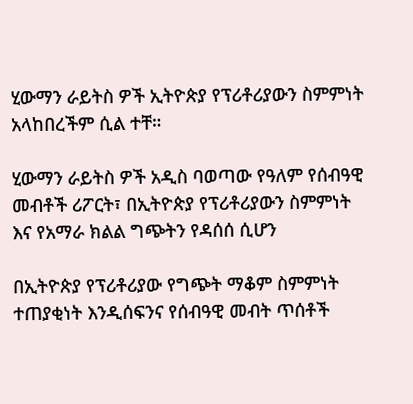ሂውማን ራይትስ ዎች ኢትዮጵያ የፕሪቶሪያውን ስምምነት አላከበረችም ሲል ተቸ።

ሂውማን ራይትስ ዎች አዲስ ባወጣው የዓለም የሰብዓዊ መብቶች ሪፖርት፣ በኢትዮጵያ የፕሪቶሪያውን ስምምነት እና የአማራ ክልል ግጭትን የዳሰሰ ሲሆን

በኢትዮጵያ የፕሪቶሪያው የግጭት ማቆም ስምምነት ተጠያቂነት እንዲሰፍንና የሰብዓዊ መብት ጥሰቶች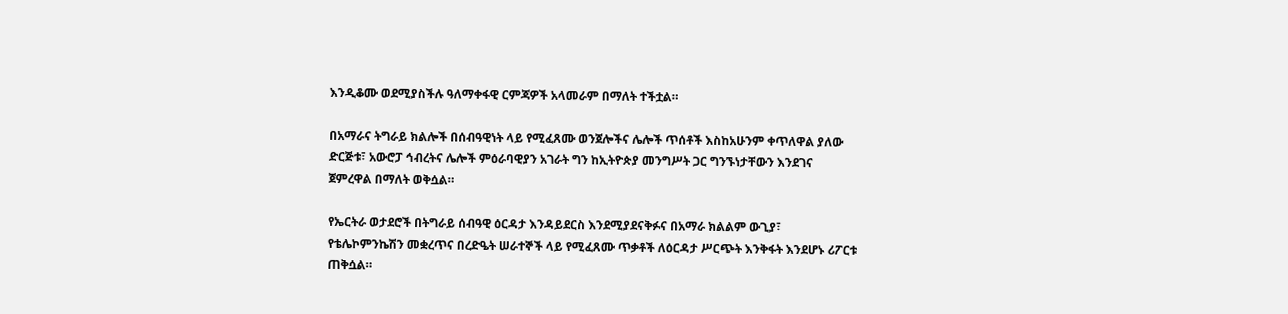እንዲቆሙ ወደሚያስችሉ ዓለማቀፋዊ ርምጃዎች አላመራም በማለት ተችቷል።

በአማራና ትግራይ ክልሎች በሰብዓዊነት ላይ የሚፈጸሙ ወንጀሎችና ሌሎች ጥሰቶች እስከአሁንም ቀጥለዋል ያለው ድርጅቱ፣ አውሮፓ ኅብረትና ሌሎች ምዕራባዊያን አገራት ግን ከኢትዮጵያ መንግሥት ጋር ግንኙነታቸውን እንደገና ጀምረዋል በማለት ወቅሷል።

የኤርትራ ወታደሮች በትግራይ ሰብዓዊ ዕርዳታ እንዳይደርስ እንደሚያደናቅፉና በአማራ ክልልም ውጊያ፣ የቴሌኮምንኬሽን መቋረጥና በረድዔት ሠራተኞች ላይ የሚፈጸሙ ጥቃቶች ለዕርዳታ ሥርጭት እንቅፋት እንደሆኑ ሪፖርቱ ጠቅሷል።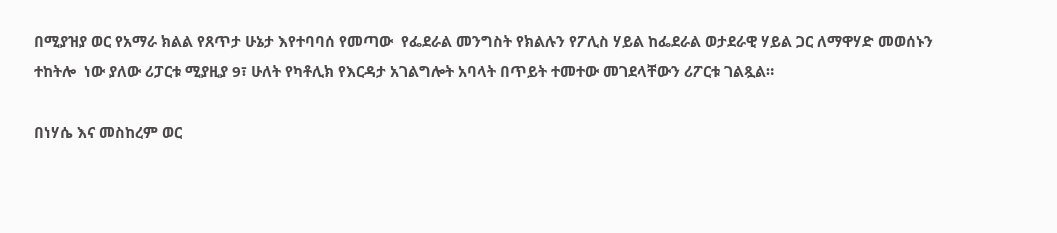በሚያዝያ ወር የአማራ ክልል የጸጥታ ሁኔታ እየተባባሰ የመጣው  የፌደራል መንግስት የክልሉን የፖሊስ ሃይል ከፌደራል ወታደራዊ ሃይል ጋር ለማዋሃድ መወሰኑን ተከትሎ  ነው ያለው ሪፓርቱ ሚያዚያ 9፣ ሁለት የካቶሊክ የእርዳታ አገልግሎት አባላት በጥይት ተመተው መገደላቸውን ሪፖርቱ ገልጿል።

በነሃሴ እና መስከረም ወር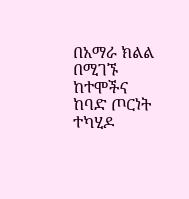በአማራ ክልል በሚገኙ ከተሞችና ከባድ ጦርነት ተካሂዶ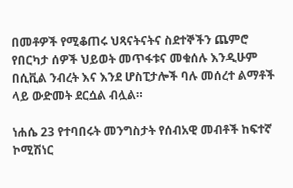በመቶዎች የሚቆጠሩ ህጻናትናትና ስደተኞችን ጨምሮ የበርካታ ሰዎች ህይወት መጥፋቱና መቁሰሉ እንዲሁም በሲቪል ንብረት እና እንደ ሆስፒታሎች ባሉ መሰረተ ልማቶች ላይ ውድመት ደርሷል ብሏል።

ነሐሴ 23 የተባበሩት መንግስታት የሰብአዊ መብቶች ከፍተኛ ኮሚሽነር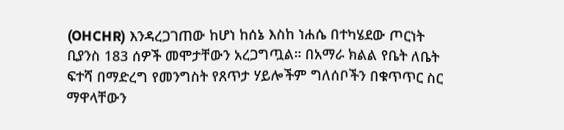(OHCHR) እንዳረጋገጠው ከሆነ ከሰኔ እስከ ነሐሴ በተካሄደው ጦርነት ቢያንስ 183 ሰዎች መሞታቸውን አረጋግጧል። በአማራ ክልል የቤት ለቤት ፍተሻ በማድረግ የመንግስት የጸጥታ ሃይሎችም ግለሰቦችን በቁጥጥር ስር ማዋላቸውን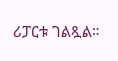ሪፓርቱ ገልጿል።